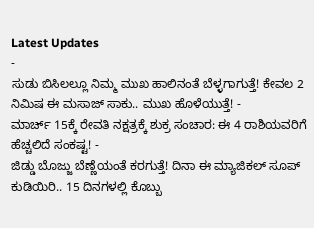Latest Updates
-
ಸುಡು ಬಿಸಿಲಲ್ಲೂ ನಿಮ್ಮ ಮುಖ ಹಾಲಿನಂತೆ ಬೆಳ್ಳಗಾಗುತ್ತೆ! ಕೇವಲ 2 ನಿಮಿಷ ಈ ಮಸಾಜ್ ಸಾಕು.. ಮುಖ ಹೊಳೆಯುತ್ತೆ! -
ಮಾರ್ಚ್ 15ಕ್ಕೆ ರೇವತಿ ನಕ್ಷತ್ರಕ್ಕೆ ಶುಕ್ರ ಸಂಚಾರ: ಈ 4 ರಾಶಿಯವರಿಗೆ ಹೆಚ್ಚಲಿದೆ ಸಂಕಷ್ಟ! -
ಜಿಡ್ಡು ಬೊಜ್ಜು ಬೆಣ್ಣೆಯಂತೆ ಕರಗುತ್ತೆ! ದಿನಾ ಈ ಮ್ಯಾಜಿಕಲ್ ಸೂಪ್ ಕುಡಿಯಿರಿ.. 15 ದಿನಗಳಲ್ಲಿ ಕೊಬ್ಬು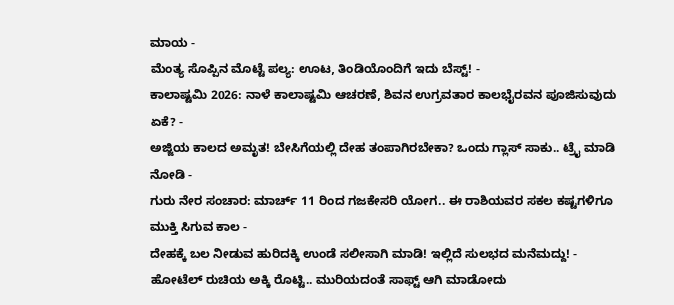ಮಾಯ -
ಮೆಂತ್ಯ ಸೊಪ್ಪಿನ ಮೊಟ್ಟೆ ಪಲ್ಯ: ಊಟ, ತಿಂಡಿಯೊಂದಿಗೆ ಇದು ಬೆಸ್ಟ್! -
ಕಾಲಾಷ್ಟಮಿ 2026: ನಾಳೆ ಕಾಲಾಷ್ಟಮಿ ಆಚರಣೆ, ಶಿವನ ಉಗ್ರವತಾರ ಕಾಲಭೈರವನ ಪೂಜಿಸುವುದು ಏಕೆ? -
ಅಜ್ಜಿಯ ಕಾಲದ ಅಮೃತ! ಬೇಸಿಗೆಯಲ್ಲಿ ದೇಹ ತಂಪಾಗಿರಬೇಕಾ? ಒಂದು ಗ್ಲಾಸ್ ಸಾಕು.. ಟ್ರೈ ಮಾಡಿ ನೋಡಿ -
ಗುರು ನೇರ ಸಂಚಾರ: ಮಾರ್ಚ್ 11 ರಿಂದ ಗಜಕೇಸರಿ ಯೋಗ.. ಈ ರಾಶಿಯವರ ಸಕಲ ಕಷ್ಟಗಳಿಗೂ ಮುಕ್ತಿ ಸಿಗುವ ಕಾಲ -
ದೇಹಕ್ಕೆ ಬಲ ನೀಡುವ ಹುರಿದಕ್ಕಿ ಉಂಡೆ ಸಲೀಸಾಗಿ ಮಾಡಿ! ಇಲ್ಲಿದೆ ಸುಲಭದ ಮನೆಮದ್ದು! -
ಹೋಟೆಲ್ ರುಚಿಯ ಅಕ್ಕಿ ರೊಟ್ಟಿ.. ಮುರಿಯದಂತೆ ಸಾಫ್ಟ್ ಆಗಿ ಮಾಡೋದು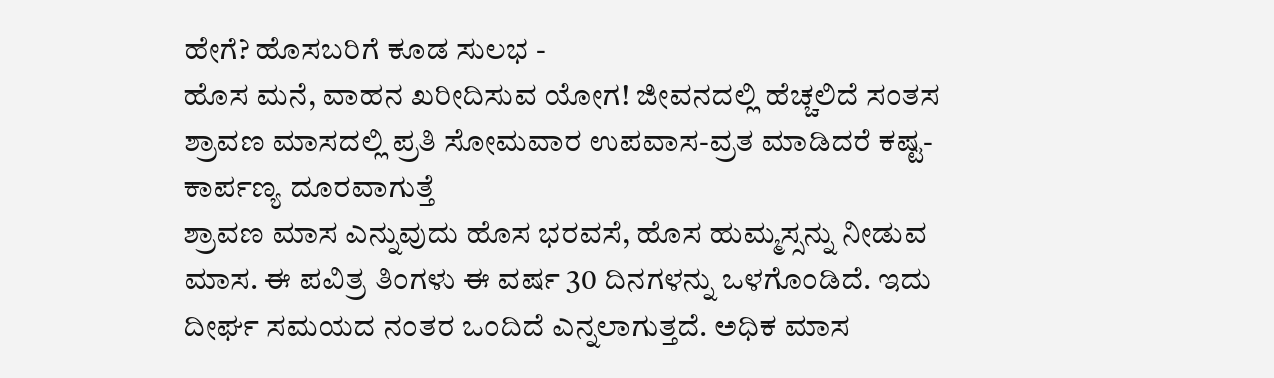ಹೇಗೆ? ಹೊಸಬರಿಗೆ ಕೂಡ ಸುಲಭ -
ಹೊಸ ಮನೆ, ವಾಹನ ಖರೀದಿಸುವ ಯೋಗ! ಜೀವನದಲ್ಲಿ ಹೆಚ್ಚಲಿದೆ ಸಂತಸ
ಶ್ರಾವಣ ಮಾಸದಲ್ಲಿ ಪ್ರತಿ ಸೋಮವಾರ ಉಪವಾಸ-ವ್ರತ ಮಾಡಿದರೆ ಕಷ್ಟ-ಕಾರ್ಪಣ್ಯ ದೂರವಾಗುತ್ತೆ
ಶ್ರಾವಣ ಮಾಸ ಎನ್ನುವುದು ಹೊಸ ಭರವಸೆ, ಹೊಸ ಹುಮ್ಮಸ್ಸನ್ನು ನೀಡುವ ಮಾಸ. ಈ ಪವಿತ್ರ ತಿಂಗಳು ಈ ವರ್ಷ 30 ದಿನಗಳನ್ನು ಒಳಗೊಂಡಿದೆ. ಇದು ದೀರ್ಘ ಸಮಯದ ನಂತರ ಒಂದಿದೆ ಎನ್ನಲಾಗುತ್ತದೆ. ಅಧಿಕ ಮಾಸ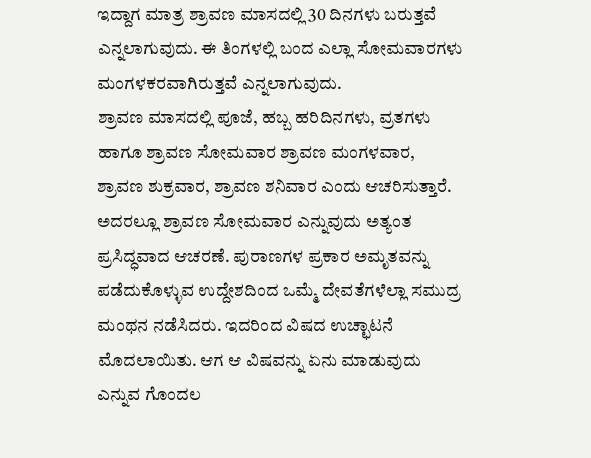ಇದ್ದಾಗ ಮಾತ್ರ ಶ್ರಾವಣ ಮಾಸದಲ್ಲಿ 30 ದಿನಗಳು ಬರುತ್ತವೆ ಎನ್ನಲಾಗುವುದು. ಈ ತಿಂಗಳಲ್ಲಿ ಬಂದ ಎಲ್ಲಾ ಸೋಮವಾರಗಳು ಮಂಗಳಕರವಾಗಿರುತ್ತವೆ ಎನ್ನಲಾಗುವುದು.
ಶ್ರಾವಣ ಮಾಸದಲ್ಲಿ ಪೂಜೆ, ಹಬ್ಬ ಹರಿದಿನಗಳು, ವ್ರತಗಳು ಹಾಗೂ ಶ್ರಾವಣ ಸೋಮವಾರ ಶ್ರಾವಣ ಮಂಗಳವಾರ, ಶ್ರಾವಣ ಶುಕ್ರವಾರ, ಶ್ರಾವಣ ಶನಿವಾರ ಎಂದು ಆಚರಿಸುತ್ತಾರೆ. ಅದರಲ್ಲೂ ಶ್ರಾವಣ ಸೋಮವಾರ ಎನ್ನುವುದು ಅತ್ಯಂತ ಪ್ರಸಿದ್ಧವಾದ ಆಚರಣೆ. ಪುರಾಣಗಳ ಪ್ರಕಾರ ಅಮೃತವನ್ನು ಪಡೆದುಕೊಳ್ಳುವ ಉದ್ದೇಶದಿಂದ ಒಮ್ಮೆ ದೇವತೆಗಳೆಲ್ಲಾ ಸಮುದ್ರ ಮಂಥನ ನಡೆಸಿದರು. ಇದರಿಂದ ವಿಷದ ಉಚ್ಛಾಟನೆ ಮೊದಲಾಯಿತು. ಆಗ ಆ ವಿಷವನ್ನು ಏನು ಮಾಡುವುದು ಎನ್ನುವ ಗೊಂದಲ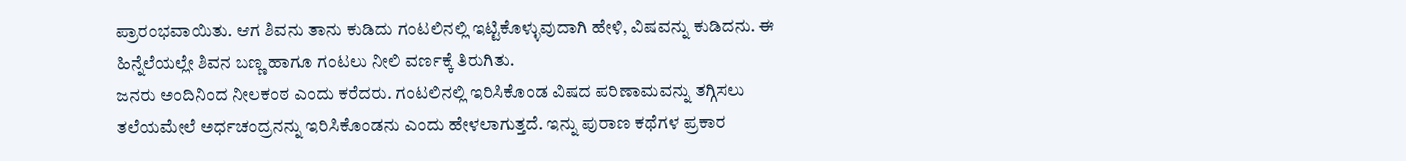ಪ್ರಾರಂಭವಾಯಿತು. ಆಗ ಶಿವನು ತಾನು ಕುಡಿದು ಗಂಟಲಿನಲ್ಲಿ ಇಟ್ಟಿಕೊಳ್ಳುವುದಾಗಿ ಹೇಳಿ, ವಿಷವನ್ನು ಕುಡಿದನು. ಈ ಹಿನ್ನೆಲೆಯಲ್ಲೇ ಶಿವನ ಬಣ್ಣ ಹಾಗೂ ಗಂಟಲು ನೀಲಿ ವರ್ಣಕ್ಕೆ ತಿರುಗಿತು.
ಜನರು ಅಂದಿನಿಂದ ನೀಲಕಂಠ ಎಂದು ಕರೆದರು. ಗಂಟಲಿನಲ್ಲಿ ಇರಿಸಿಕೊಂಡ ವಿಷದ ಪರಿಣಾಮವನ್ನು ತಗ್ಗಿಸಲು ತಲೆಯಮೇಲೆ ಅರ್ಧಚಂದ್ರನನ್ನು ಇರಿಸಿಕೊಂಡನು ಎಂದು ಹೇಳಲಾಗುತ್ತದೆ. ಇನ್ನು ಪುರಾಣ ಕಥೆಗಳ ಪ್ರಕಾರ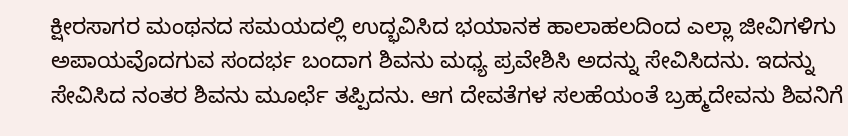ಕ್ಷೀರಸಾಗರ ಮಂಥನದ ಸಮಯದಲ್ಲಿ ಉದ್ಭವಿಸಿದ ಭಯಾನಕ ಹಾಲಾಹಲದಿಂದ ಎಲ್ಲಾ ಜೀವಿಗಳಿಗು ಅಪಾಯವೊದಗುವ ಸಂದರ್ಭ ಬಂದಾಗ ಶಿವನು ಮಧ್ಯ ಪ್ರವೇಶಿಸಿ ಅದನ್ನು ಸೇವಿಸಿದನು. ಇದನ್ನು ಸೇವಿಸಿದ ನಂತರ ಶಿವನು ಮೂರ್ಛೆ ತಪ್ಪಿದನು. ಆಗ ದೇವತೆಗಳ ಸಲಹೆಯಂತೆ ಬ್ರಹ್ಮದೇವನು ಶಿವನಿಗೆ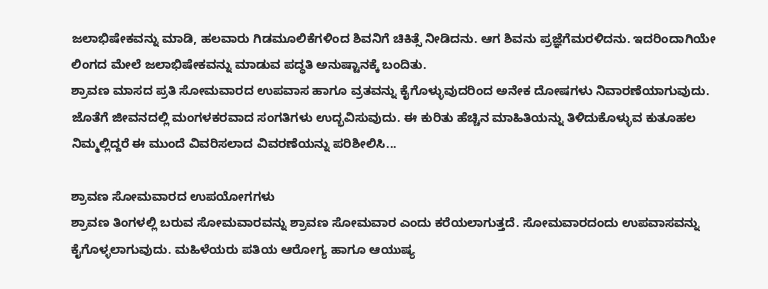ಜಲಾಭಿಷೇಕವನ್ನು ಮಾಡಿ, ಹಲವಾರು ಗಿಡಮೂಲಿಕೆಗಳಿಂದ ಶಿವನಿಗೆ ಚಿಕಿತ್ಸೆ ನೀಡಿದನು. ಆಗ ಶಿವನು ಪ್ರಜ್ಞೆಗೆಮರಳಿದನು. ಇದರಿಂದಾಗಿಯೇ ಲಿಂಗದ ಮೇಲೆ ಜಲಾಭಿಷೇಕವನ್ನು ಮಾಡುವ ಪದ್ಧತಿ ಅನುಷ್ಟಾನಕ್ಕೆ ಬಂದಿತು.
ಶ್ರಾವಣ ಮಾಸದ ಪ್ರತಿ ಸೋಮವಾರದ ಉಪವಾಸ ಹಾಗೂ ವ್ರತವನ್ನು ಕೈಗೊಳ್ಳುವುದರಿಂದ ಅನೇಕ ದೋಷಗಳು ನಿವಾರಣೆಯಾಗುವುದು. ಜೊತೆಗೆ ಜೀವನದಲ್ಲಿ ಮಂಗಳಕರವಾದ ಸಂಗತಿಗಳು ಉದ್ಭವಿಸುವುದು. ಈ ಕುರಿತು ಹೆಚ್ಚಿನ ಮಾಹಿತಿಯನ್ನು ತಿಳಿದುಕೊಳ್ಳುವ ಕುತೂಹಲ ನಿಮ್ಮಲ್ಲಿದ್ದರೆ ಈ ಮುಂದೆ ವಿವರಿಸಲಾದ ವಿವರಣೆಯನ್ನು ಪರಿಶೀಲಿಸಿ...

ಶ್ರಾವಣ ಸೋಮವಾರದ ಉಪಯೋಗಗಳು
ಶ್ರಾವಣ ತಿಂಗಳಲ್ಲಿ ಬರುವ ಸೋಮವಾರವನ್ನು ಶ್ರಾವಣ ಸೋಮವಾರ ಎಂದು ಕರೆಯಲಾಗುತ್ತದೆ. ಸೋಮವಾರದಂದು ಉಪವಾಸವನ್ನು ಕೈಗೊಳ್ಳಲಾಗುವುದು. ಮಹಿಳೆಯರು ಪತಿಯ ಆರೋಗ್ಯ ಹಾಗೂ ಆಯುಷ್ಯ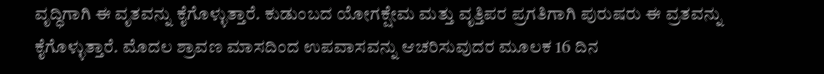ವೃದ್ಧಿಗಾಗಿ ಈ ವೃತವನ್ನು ಕೈಗೊಳ್ಳುತ್ತಾರೆ. ಕುಡುಂಬದ ಯೋಗಕ್ಷೇಮ ಮತ್ತು ವೃತ್ತಿಪರ ಪ್ರಗತಿಗಾಗಿ ಪುರುಷರು ಈ ವ್ರತವನ್ನು ಕೈಗೊಳ್ಳುತ್ತಾರೆ. ಮೊದಲ ಶ್ರಾವಣ ಮಾಸದಿಂದ ಉಪವಾಸವನ್ನು ಆಚರಿಸುವುದರ ಮೂಲಕ 16 ದಿನ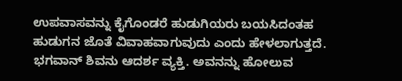ಉಪವಾಸವನ್ನು ಕೈಗೊಂಡರೆ ಹುಡುಗಿಯರು ಬಯಸಿದಂತಹ ಹುಡುಗನ ಜೊತೆ ವಿವಾಹವಾಗುವುದು ಎಂದು ಹೇಳಲಾಗುತ್ತದೆ. ಭಗವಾನ್ ಶಿವನು ಆದರ್ಶ ವ್ಯಕ್ತಿ. ಅವನನ್ನು ಹೋಲುವ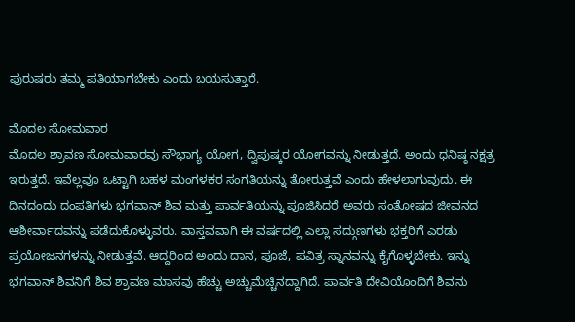ಪುರುಷರು ತಮ್ಮ ಪತಿಯಾಗಬೇಕು ಎಂದು ಬಯಸುತ್ತಾರೆ.

ಮೊದಲ ಸೋಮವಾರ
ಮೊದಲ ಶ್ರಾವಣ ಸೋಮವಾರವು ಸೌಭಾಗ್ಯ ಯೋಗ, ದ್ವಿಪುಷ್ಕರ ಯೋಗವನ್ನು ನೀಡುತ್ತದೆ. ಅಂದು ಧನಿಷ್ಠ ನಕ್ಷತ್ರ ಇರುತ್ತದೆ. ಇವೆಲ್ಲವೂ ಒಟ್ಟಾಗಿ ಬಹಳ ಮಂಗಳಕರ ಸಂಗತಿಯನ್ನು ತೋರುತ್ತವೆ ಎಂದು ಹೇಳಲಾಗುವುದು. ಈ ದಿನದಂದು ದಂಪತಿಗಳು ಭಗವಾನ್ ಶಿವ ಮತ್ತು ಪಾರ್ವತಿಯನ್ನು ಪೂಜಿಸಿದರೆ ಅವರು ಸಂತೋಷದ ಜೀವನದ ಆಶೀರ್ವಾದವನ್ನು ಪಡೆದುಕೊಳ್ಳುವರು. ವಾಸ್ತವವಾಗಿ ಈ ವರ್ಷದಲ್ಲಿ ಎಲ್ಲಾ ಸದ್ಗುಣಗಳು ಭಕ್ತರಿಗೆ ಎರಡು ಪ್ರಯೋಜನಗಳನ್ನು ನೀಡುತ್ತವೆ. ಆದ್ದರಿಂದ ಅಂದು ದಾನ, ಪೂಜೆ, ಪವಿತ್ರ ಸ್ನಾನವನ್ನು ಕೈಗೊಳ್ಳಬೇಕು. ಇನ್ನು ಭಗವಾನ್ ಶಿವನಿಗೆ ಶಿವ ಶ್ರಾವಣ ಮಾಸವು ಹೆಚ್ಚು ಅಚ್ಚುಮೆಚ್ಚಿನದ್ದಾಗಿದೆ. ಪಾರ್ವತಿ ದೇವಿಯೊಂದಿಗೆ ಶಿವನು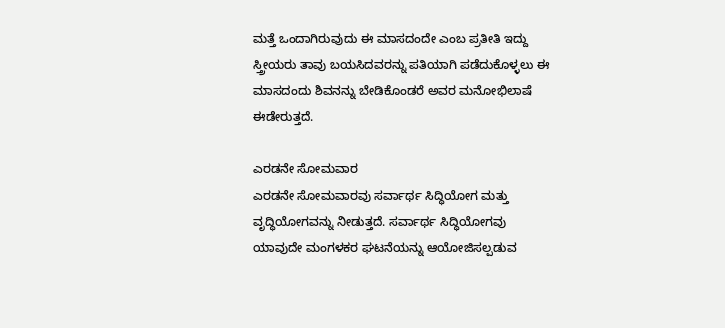ಮತ್ತೆ ಒಂದಾಗಿರುವುದು ಈ ಮಾಸದಂದೇ ಎಂಬ ಪ್ರತೀತಿ ಇದ್ದು ಸ್ತ್ರೀಯರು ತಾವು ಬಯಸಿದವರನ್ನು ಪತಿಯಾಗಿ ಪಡೆದುಕೊಳ್ಳಲು ಈ ಮಾಸದಂದು ಶಿವನನ್ನು ಬೇಡಿಕೊಂಡರೆ ಅವರ ಮನೋಭಿಲಾಷೆ ಈಡೇರುತ್ತದೆ.

ಎರಡನೇ ಸೋಮವಾರ
ಎರಡನೇ ಸೋಮವಾರವು ಸರ್ವಾರ್ಥ ಸಿದ್ಧಿಯೋಗ ಮತ್ತು ವೃದ್ಧಿಯೋಗವನ್ನು ನೀಡುತ್ತದೆ. ಸರ್ವಾರ್ಥ ಸಿದ್ಧಿಯೋಗವು ಯಾವುದೇ ಮಂಗಳಕರ ಘಟನೆಯನ್ನು ಆಯೋಜಿಸಲ್ಪಡುವ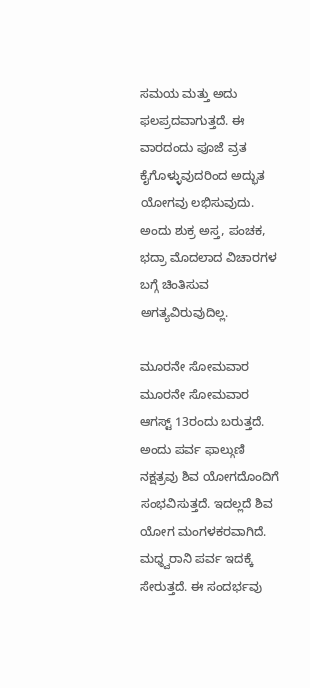ಸಮಯ ಮತ್ತು ಅದು ಫಲಪ್ರದವಾಗುತ್ತದೆ. ಈ ವಾರದಂದು ಪೂಜೆ ವ್ರತ ಕೈಗೊಳ್ಳುವುದರಿಂದ ಅದ್ಭುತ ಯೋಗವು ಲಭಿಸುವುದು. ಅಂದು ಶುಕ್ರ ಅಸ್ತ, ಪಂಚಕ, ಭದ್ರಾ ಮೊದಲಾದ ವಿಚಾರಗಳ ಬಗ್ಗೆ ಚಿಂತಿಸುವ ಅಗತ್ಯವಿರುವುದಿಲ್ಲ.

ಮೂರನೇ ಸೋಮವಾರ
ಮೂರನೇ ಸೋಮವಾರ ಆಗಸ್ಟ್ 13ರಂದು ಬರುತ್ತದೆ. ಅಂದು ಪರ್ವ ಫಾಲ್ಗುಣಿ ನಕ್ಷತ್ರವು ಶಿವ ಯೋಗದೊಂದಿಗೆ ಸಂಭವಿಸುತ್ತದೆ. ಇದಲ್ಲದೆ ಶಿವ ಯೋಗ ಮಂಗಳಕರವಾಗಿದೆ. ಮಧ್ಠ್ವರಾನಿ ಪರ್ವ ಇದಕ್ಕೆ ಸೇರುತ್ತದೆ. ಈ ಸಂದರ್ಭವು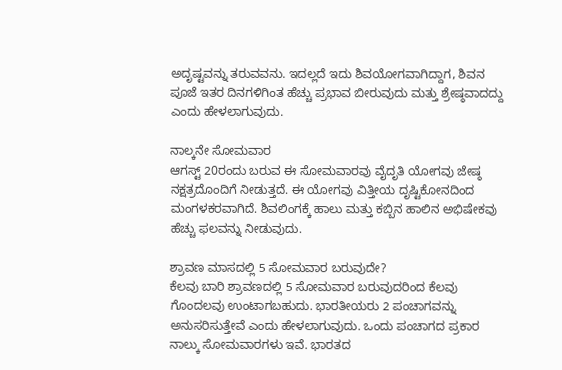ಅದೃಷ್ಟವನ್ನು ತರುವವನು. ಇದಲ್ಲದೆ ಇದು ಶಿವಯೋಗವಾಗಿದ್ದಾಗ, ಶಿವನ ಪೂಜೆ ಇತರ ದಿನಗಳಿಗಿಂತ ಹೆಚ್ಚು ಪ್ರಭಾವ ಬೀರುವುದು ಮತ್ತು ಶ್ರೇಷ್ಠವಾದದ್ದು ಎಂದು ಹೇಳಲಾಗುವುದು.

ನಾಲ್ಕನೇ ಸೋಮವಾರ
ಆಗಸ್ಟ್ 20ರಂದು ಬರುವ ಈ ಸೋಮವಾರವು ವೈದೃತಿ ಯೋಗವು ಜೇಷ್ಠ ನಕ್ಷತ್ರದೊಂದಿಗೆ ನೀಡುತ್ತದೆ. ಈ ಯೋಗವು ವಿತ್ತೀಯ ದೃಷ್ಟಿಕೋನದಿಂದ ಮಂಗಳಕರವಾಗಿದೆ. ಶಿವಲಿಂಗಕ್ಕೆ ಹಾಲು ಮತ್ತು ಕಬ್ಬಿನ ಹಾಲಿನ ಅಭಿಷೇಕವು ಹೆಚ್ಚು ಫಲವನ್ನು ನೀಡುವುದು.

ಶ್ರಾವಣ ಮಾಸದಲ್ಲಿ 5 ಸೋಮವಾರ ಬರುವುದೇ?
ಕೆಲವು ಬಾರಿ ಶ್ರಾವಣದಲ್ಲಿ 5 ಸೋಮವಾರ ಬರುವುದರಿಂದ ಕೆಲವು ಗೊಂದಲವು ಉಂಟಾಗಬಹುದು. ಭಾರತೀಯರು 2 ಪಂಚಾಗವನ್ನು ಅನುಸರಿಸುತ್ತೇವೆ ಎಂದು ಹೇಳಲಾಗುವುದು. ಒಂದು ಪಂಚಾಗದ ಪ್ರಕಾರ ನಾಲ್ಕು ಸೋಮವಾರಗಳು ಇವೆ. ಭಾರತದ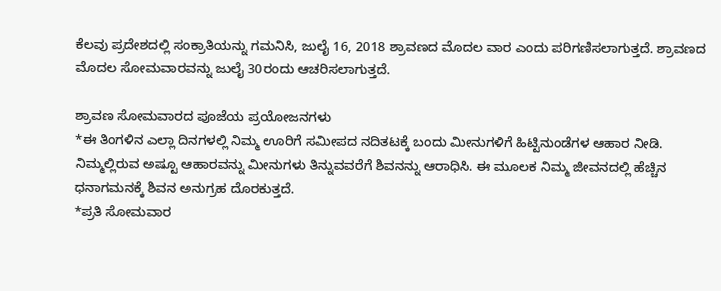ಕೆಲವು ಪ್ರದೇಶದಲ್ಲಿ ಸಂಕ್ರಾತಿಯನ್ನು ಗಮನಿಸಿ, ಜುಲೈ 16, 2018 ಶ್ರಾವಣದ ಮೊದಲ ವಾರ ಎಂದು ಪರಿಗಣಿಸಲಾಗುತ್ತದೆ. ಶ್ರಾವಣದ ಮೊದಲ ಸೋಮವಾರವನ್ನು ಜುಲೈ 30ರಂದು ಆಚರಿಸಲಾಗುತ್ತದೆ.

ಶ್ರಾವಣ ಸೋಮವಾರದ ಪೂಜೆಯ ಪ್ರಯೋಜನಗಳು
*ಈ ತಿಂಗಳಿನ ಎಲ್ಲಾ ದಿನಗಳಲ್ಲಿ ನಿಮ್ಮ ಊರಿಗೆ ಸಮೀಪದ ನದಿತಟಕ್ಕೆ ಬಂದು ಮೀನುಗಳಿಗೆ ಹಿಟ್ಟಿನುಂಡೆಗಳ ಆಹಾರ ನೀಡಿ. ನಿಮ್ಮಲ್ಲಿರುವ ಅಷ್ಟೂ ಆಹಾರವನ್ನು ಮೀನುಗಳು ತಿನ್ನುವವರೆಗೆ ಶಿವನನ್ನು ಆರಾಧಿಸಿ. ಈ ಮೂಲಕ ನಿಮ್ಮ ಜೀವನದಲ್ಲಿ ಹೆಚ್ಚಿನ ಧನಾಗಮನಕ್ಕೆ ಶಿವನ ಅನುಗ್ರಹ ದೊರಕುತ್ತದೆ.
*ಪ್ರತಿ ಸೋಮವಾರ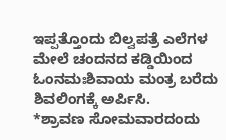ಇಪ್ಪತ್ತೊಂದು ಬಿಲ್ವಪತ್ರೆ ಎಲೆಗಳ ಮೇಲೆ ಚಂದನದ ಕಡ್ಡಿಯಿಂದ ಓಂನಮಃಶಿವಾಯ ಮಂತ್ರ ಬರೆದು ಶಿವಲಿಂಗಕ್ಕೆ ಅರ್ಪಿಸಿ.
*ಶ್ರಾವಣ ಸೋಮವಾರದಂದು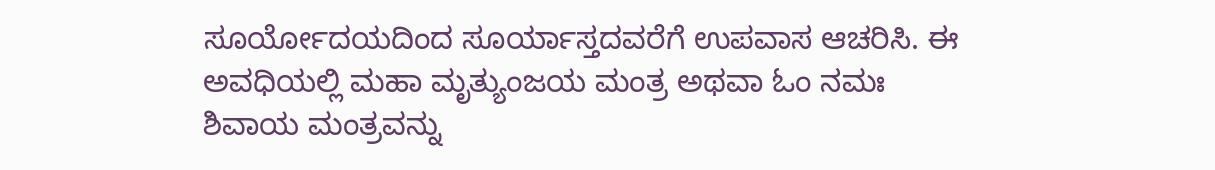ಸೂರ್ಯೋದಯದಿಂದ ಸೂರ್ಯಾಸ್ತದವರೆಗೆ ಉಪವಾಸ ಆಚರಿಸಿ. ಈ ಅವಧಿಯಲ್ಲಿ ಮಹಾ ಮೃತ್ಯುಂಜಯ ಮಂತ್ರ ಅಥವಾ ಓಂ ನಮಃ ಶಿವಾಯ ಮಂತ್ರವನ್ನು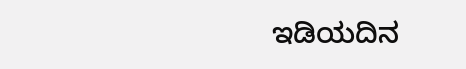ಇಡಿಯದಿನ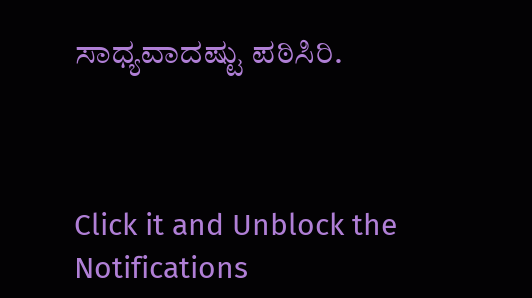ಸಾಧ್ಯವಾದಷ್ಟು ಪಠಿಸಿರಿ.



Click it and Unblock the Notifications